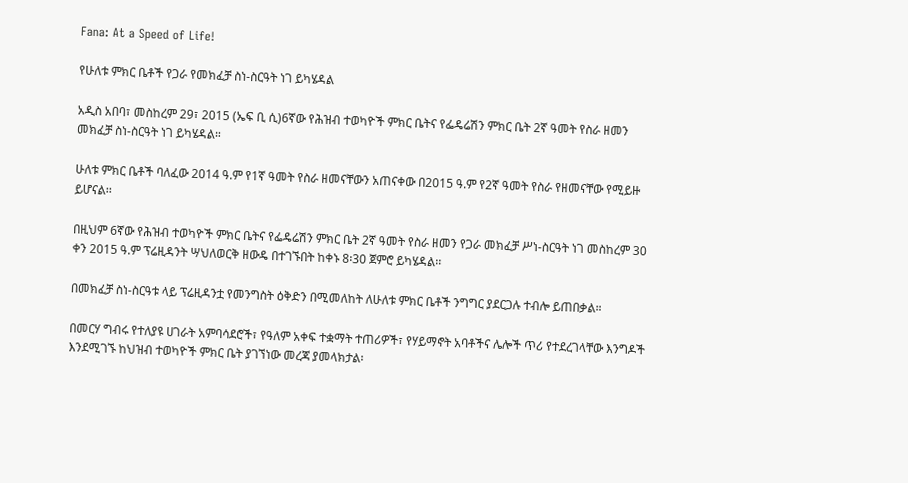Fana: At a Speed of Life!

የሁለቱ ምክር ቤቶች የጋራ የመክፈቻ ስነ-ስርዓት ነገ ይካሄዳል

አዲስ አበባ፣ መስከረም 29፣ 2015 (ኤፍ ቢ ሲ)6ኛው የሕዝብ ተወካዮች ምክር ቤትና የፌዴሬሽን ምክር ቤት 2ኛ ዓመት የስራ ዘመን መክፈቻ ስነ-ስርዓት ነገ ይካሄዳል።

ሁለቱ ምክር ቤቶች ባለፈው 2014 ዓ.ም የ1ኛ ዓመት የስራ ዘመናቸውን አጠናቀው በ2015 ዓ.ም የ2ኛ ዓመት የስራ የዘመናቸው የሚይዙ ይሆናል፡፡

በዚህም 6ኛው የሕዝብ ተወካዮች ምክር ቤትና የፌዴሬሽን ምክር ቤት 2ኛ ዓመት የስራ ዘመን የጋራ መክፈቻ ሥነ-ስርዓት ነገ መስከረም 30 ቀን 2015 ዓ.ም ፕሬዚዳንት ሣህለወርቅ ዘውዴ በተገኙበት ከቀኑ 8፡30 ጀምሮ ይካሄዳል፡፡

በመክፈቻ ስነ-ስርዓቱ ላይ ፕሬዚዳንቷ የመንግስት ዕቅድን በሚመለከት ለሁለቱ ምክር ቤቶች ንግግር ያደርጋሉ ተብሎ ይጠበቃል።

በመርሃ ግብሩ የተለያዩ ሀገራት አምባሳደሮች፣ የዓለም አቀፍ ተቋማት ተጠሪዎች፣ የሃይማኖት አባቶችና ሌሎች ጥሪ የተደረገላቸው እንግዶች እንደሚገኙ ከህዝብ ተወካዮች ምክር ቤት ያገኘነው መረጃ ያመላክታል፡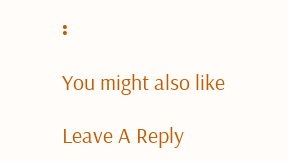፡

You might also like

Leave A Reply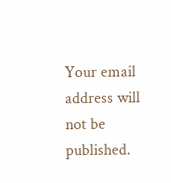Your email address will not be published.